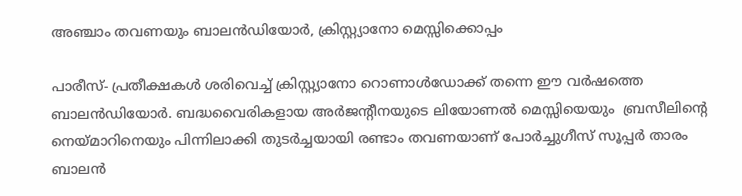അഞ്ചാം തവണയും ബാലന്‍ഡിയോര്‍, ക്രിസ്റ്റ്യാനോ മെസ്സിക്കൊപ്പം

പാരീസ്- പ്രതീക്ഷകള്‍ ശരിവെച്ച് ക്രിസ്റ്റ്യാനോ റൊണാള്‍ഡോക്ക് തന്നെ ഈ വര്‍ഷത്തെ ബാലന്‍ഡിയോര്‍. ബദ്ധവൈരികളായ അര്‍ജന്റീനയുടെ ലിയോണല്‍ മെസ്സിയെയും  ബ്രസീലിന്റെ നെയ്മാറിനെയും പിന്നിലാക്കി തുടര്‍ച്ചയായി രണ്ടാം തവണയാണ് പോര്‍ച്ചുഗീസ് സൂപ്പര്‍ താരം ബാലന്‍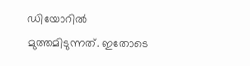ഡിയോറില്‍ മുത്തമിടുന്നത്. ഇതോടെ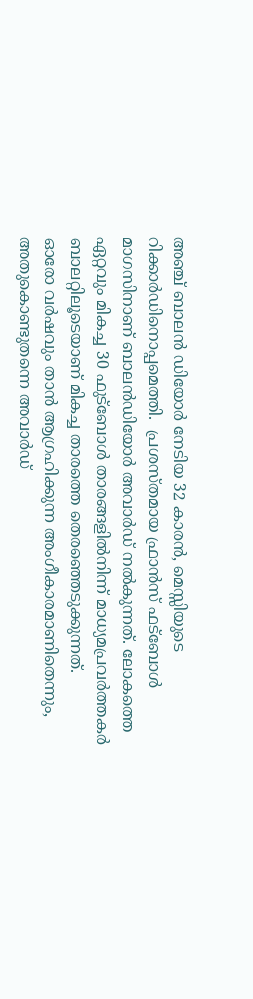അഞ്ച് ബാലന്‍ ഡിയോര്‍ നേടിയ 32 കാരന്‍, മെസ്സിയുടെ റിക്കാര്‍ഡിനൊപ്പമെത്തി.  പ്രശസ്തമായ ഫ്രാന്‍സ് ഫട്‌ബോള്‍ മാഗസിനാണ് ബാലന്‍ഡിയോര്‍ അവാര്‍ഡ് നല്‍കുന്നത്. ലോകത്തെ ഏറ്റവും മികച്ച 30 ഫുട്‌ബോള്‍ താരങ്ങളില്‍നിന്ന് മാധ്യമപ്രവര്‍ത്തകര്‍ ബാലറ്റിലൂടെയാണ് മികച്ച താരത്തെ തെരഞ്ഞെടുക്കുന്നത്.
ഓരോ വര്‍ഷവും താന്‍ ആഗ്രഹിക്കുന്ന അംഗീകാരമാണിതെന്നും, അതുകൊണ്ടുതന്നെ അവാര്‍ഡ്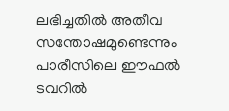ലഭിച്ചതില്‍ അതീവ സന്തോഷമുണ്ടെന്നും പാരീസിലെ ഈഫല്‍ ടവറില്‍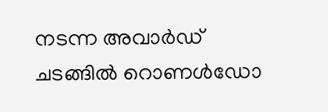നടന്ന അവാര്‍ഡ് ചടങ്ങില്‍ റൊണള്‍ഡോ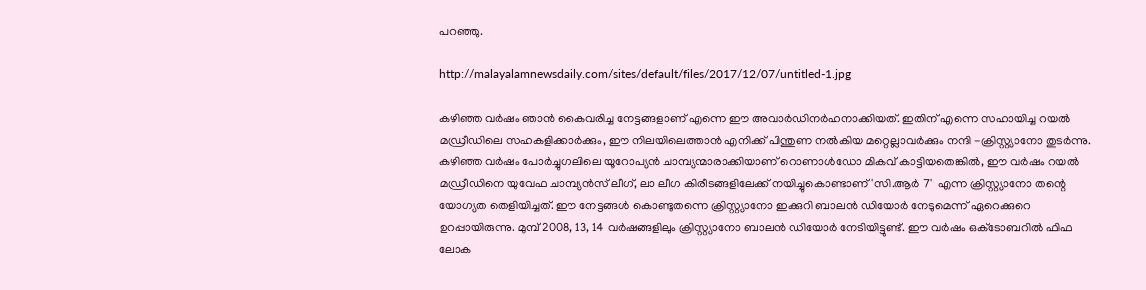പറഞ്ഞു.

http://malayalamnewsdaily.com/sites/default/files/2017/12/07/untitled-1.jpg

കഴിഞ്ഞ വര്‍ഷം ഞാന്‍ കൈവരിച്ച നേട്ടങ്ങളാണ് എന്നെ ഈ അവാര്‍ഡിനര്‍ഹനാക്കിയത്. ഇതിന് എന്നെ സഹായിച്ച റയല്‍ മഡ്രീഡിലെ സഹകളിക്കാര്‍ക്കും, ഈ നിലയിലെത്താന്‍ എനിക്ക് പിന്തുണ നല്‍കിയ മറ്റെല്ലാവര്‍ക്കും നന്ദി -ക്രിസ്റ്റ്യാനോ തുടര്‍ന്നു.
കഴിഞ്ഞ വര്‍ഷം പോര്‍ച്ചുഗലിലെ യൂറോപ്യന്‍ ചാമ്പ്യന്മാരാക്കിയാണ് റൊണാള്‍ഡോ മികവ് കാട്ടിയതെങ്കില്‍, ഈ വര്‍ഷം റയല്‍ മഡ്രീഡിനെ യുവേഫ ചാമ്പ്യന്‍സ് ലീഗ്, ലാ ലീഗ കിരീടങ്ങളിലേക്ക് നയിച്ചുകൊണ്ടാണ് 'സി.ആര്‍ 7'  എന്ന ക്രിസ്റ്റ്യാനോ തന്റെ യോഗ്യത തെളിയിച്ചത്. ഈ നേട്ടങ്ങള്‍ കൊണ്ടുതന്നെ ക്രിസ്റ്റ്യാനോ ഇക്കുറി ബാലന്‍ ഡിയോര്‍ നേടുമെന്ന് ഏറെക്കുറെ ഉറപ്പായിരുന്നു. മുമ്പ് 2008, 13, 14 വര്‍ഷങ്ങളിലും ക്രിസ്റ്റ്യാനോ ബാലന്‍ ഡിയോര്‍ നേടിയിട്ടുണ്ട്. ഈ വര്‍ഷം ഒക്‌ടോബറില്‍ ഫിഫ ലോക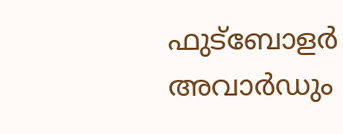ഫുട്‌ബോളര്‍ അവാര്‍ഡും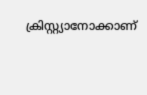ക്രിസ്റ്റ്യാനോക്കാണ്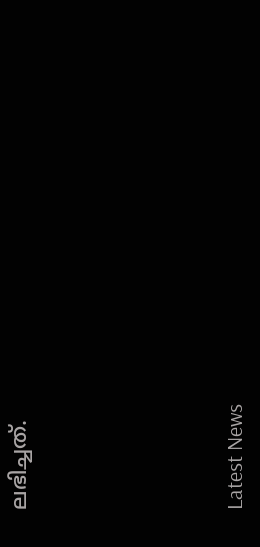ലഭിച്ചത്.





Latest News